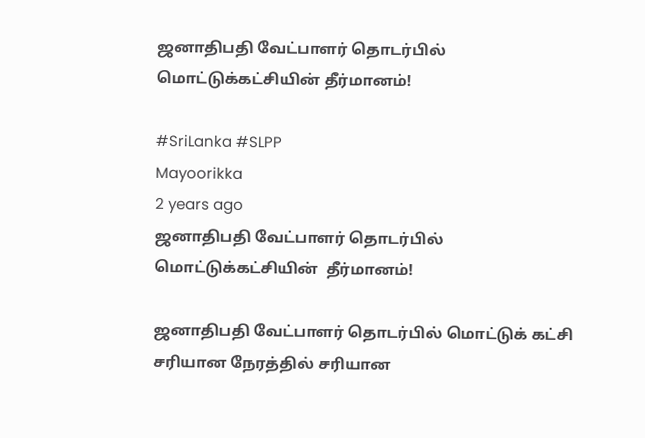ஜனாதிபதி வேட்பாளர் தொடர்பில் மொட்டுக்கட்சியின் தீர்மானம்!

#SriLanka #SLPP
Mayoorikka
2 years ago
ஜனாதிபதி வேட்பாளர் தொடர்பில் மொட்டுக்கட்சியின்  தீர்மானம்!

ஜனாதிபதி வேட்பாளர் தொடர்பில் மொட்டுக் கட்சி சரியான நேரத்தில் சரியான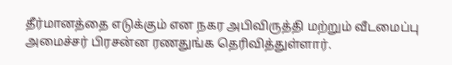தீர்மானத்தை எடுக்கும் என நகர அபிவிருத்தி மற்றும் வீடமைப்பு அமைச்சர் பிரசன்ன ரணதுங்க தெரிவித்துள்ளார்.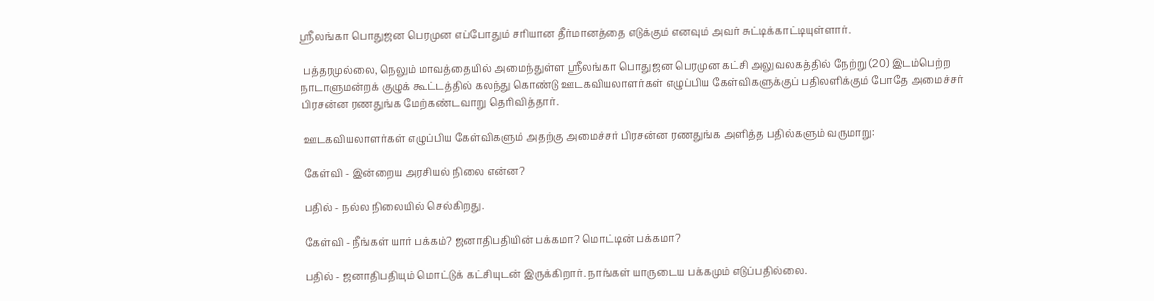ஸ்ரீலங்கா பொதுஜன பெரமுன எப்போதும் சரியான தீர்மானத்தை எடுக்கும் எனவும் அவர் சுட்டிக்காட்டியுள்ளார்.

 பத்தரமுல்லை, நெலும் மாவத்தையில் அமைந்துள்ள ஸ்ரீலங்கா பொதுஜன பெரமுன கட்சி அலுவலகத்தில் நேற்று (20) இடம்பெற்ற நாடாளுமன்றக் குழுக் கூட்டத்தில் கலந்து கொண்டு ஊடகவியலாளர்கள் எழுப்பிய கேள்விகளுக்குப் பதிலளிக்கும் போதே அமைச்சர் பிரசன்ன ரணதுங்க மேற்கண்டவாறு தெரிவித்தார்.

 ஊடகவியலாளர்கள் எழுப்பிய கேள்விகளும் அதற்கு அமைச்சர் பிரசன்ன ரணதுங்க அளித்த பதில்களும் வருமாறு:

 கேள்வி - இன்றைய அரசியல் நிலை என்ன?

 பதில் - நல்ல நிலையில் செல்கிறது.

 கேள்வி - நீங்கள் யார் பக்கம்? ஜனாதிபதியின் பக்கமா? மொட்டின் பக்கமா?

 பதில் - ஜனாதிபதியும் மொட்டுக் கட்சியுடன் இருக்கிறார். நாங்கள் யாருடைய பக்கமும் எடுப்பதில்லை.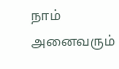நாம் அனைவரும்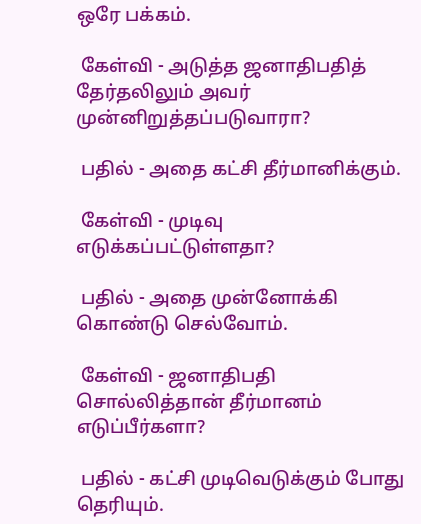ஒரே பக்கம்.

 கேள்வி - அடுத்த ஜனாதிபதித் தேர்தலிலும் அவர் முன்னிறுத்தப்படுவாரா?

 பதில் - அதை கட்சி தீர்மானிக்கும்.

 கேள்வி - முடிவு எடுக்கப்பட்டுள்ளதா?

 பதில் - அதை முன்னோக்கி கொண்டு செல்வோம்.

 கேள்வி - ஜனாதிபதி சொல்லித்தான் தீர்மானம் எடுப்பீர்களா?

 பதில் - கட்சி முடிவெடுக்கும் போது தெரியும்.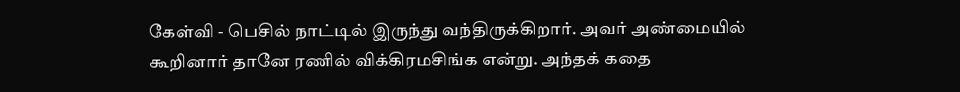கேள்வி - பெசில் நாட்டில் இருந்து வந்திருக்கிறார். அவர் அண்மையில் கூறினார் தானே ரணில் விக்கிரமசிங்க என்று. அந்தக் கதை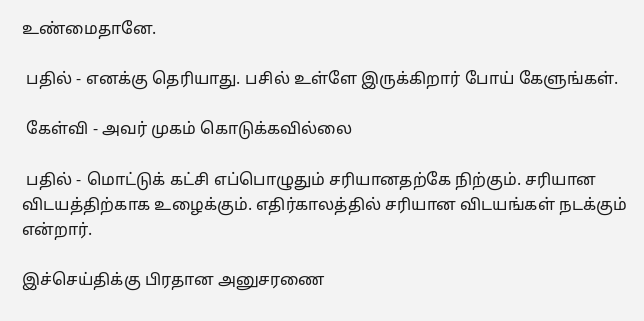உண்மைதானே.

 பதில் - எனக்கு தெரியாது. பசில் உள்ளே இருக்கிறார் போய் கேளுங்கள்.

 கேள்வி - அவர் முகம் கொடுக்கவில்லை

 பதில் - மொட்டுக் கட்சி எப்பொழுதும் சரியானதற்கே நிற்கும். சரியான விடயத்திற்காக உழைக்கும். எதிர்காலத்தில் சரியான விடயங்கள் நடக்கும் என்றார்.

இச்செய்திக்கு பிரதான அனுசரணை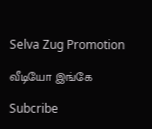Selva Zug Promotion

வீடியோ இங்கே

Subcribe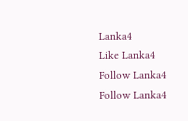Lanka4
Like Lanka4
Follow Lanka4
Follow Lanka4